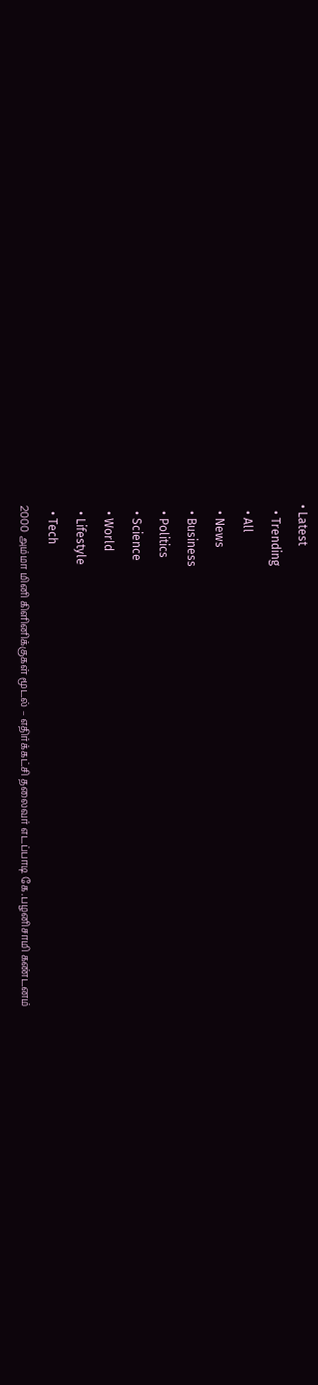• Latest
  • Trending
  • All
  • News
  • Business
  • Politics
  • Science
  • World
  • Lifestyle
  • Tech
2000 அம்மா மினி கிளினிக்குகள் மூடல் – எதிர்க்கட்சி தலைவர் எடப்பாடி கே.பழனிசாமி கண்டனம்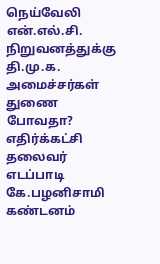நெய்வேலி என்.எல்.சி. நிறுவனத்துக்கு தி.மு.க. அமைச்சர்கள் துணை போவதா? எதிர்க்கட்சி தலைவர் எடப்பாடி கே.பழனிசாமி கண்டனம்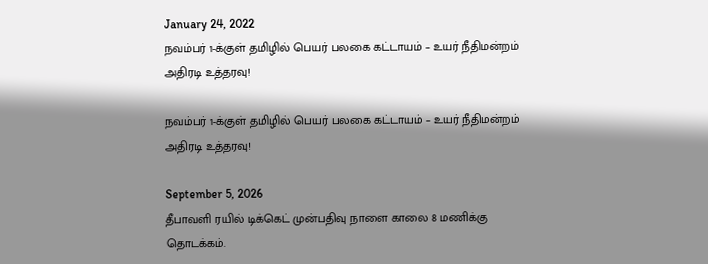January 24, 2022
நவம்பர் 1-க்குள் தமிழில் பெயர் பலகை கட்டாயம் – உயர் நீதிமன்றம் அதிரடி உத்தரவு!

நவம்பர் 1-க்குள் தமிழில் பெயர் பலகை கட்டாயம் – உயர் நீதிமன்றம் அதிரடி உத்தரவு!

September 5, 2026
தீபாவளி ரயில் டிக்கெட் முன்பதிவு நாளை காலை 8 மணிக்கு தொடக்கம்.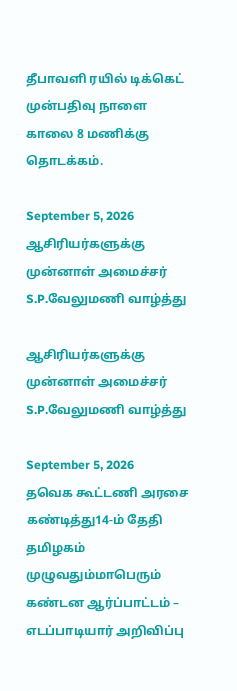தீபாவளி ரயில் டிக்கெட் முன்பதிவு நாளை காலை 8 மணிக்கு தொடக்கம்.

September 5, 2026
ஆசிரியர்களுக்கு முன்னாள் அமைச்சர் S.P.வேலுமணி வாழ்த்து

ஆசிரியர்களுக்கு முன்னாள் அமைச்சர் S.P.வேலுமணி வாழ்த்து

September 5, 2026
தவெக கூட்டணி அரசை கண்டித்து14-ம் தேதி தமிழகம் முழுவதும்மாபெரும் கண்டன ஆர்ப்பாட்டம் – எடப்பாடியார் அறிவிப்பு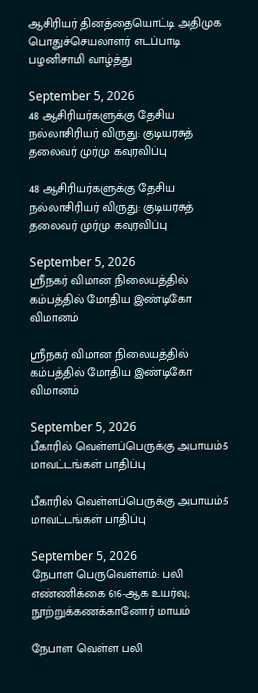ஆசிரியர் தினத்தையொட்டி அதிமுக பொதுச்செயலாளர் எடப்பாடி பழனிசாமி வாழ்த்து

September 5, 2026
48 ஆசிரியர்களுக்கு தேசிய நல்லாசிரியர் விருது: குடியரசுத் தலைவர் முர்மு கவுரவிப்பு

48 ஆசிரியர்களுக்கு தேசிய நல்லாசிரியர் விருது: குடியரசுத் தலைவர் முர்மு கவுரவிப்பு

September 5, 2026
ஸ்ரீநகர் விமான நிலையத்தில் கம்பத்தில் மோதிய இண்டிகோ விமானம்

ஸ்ரீநகர் விமான நிலையத்தில் கம்பத்தில் மோதிய இண்டிகோ விமானம்

September 5, 2026
பீகாரில் வெள்ளப்பெருக்கு அபாயம்:5 மாவட்டங்கள் பாதிப்பு

பீகாரில் வெள்ளப்பெருக்கு அபாயம்:5 மாவட்டங்கள் பாதிப்பு

September 5, 2026
நேபாள பெருவெள்ளம்: பலி எண்ணிக்கை 616-ஆக உயர்வு; நூற்றுக்கணக்கானோர் மாயம்

நேபாள வெள்ள பலி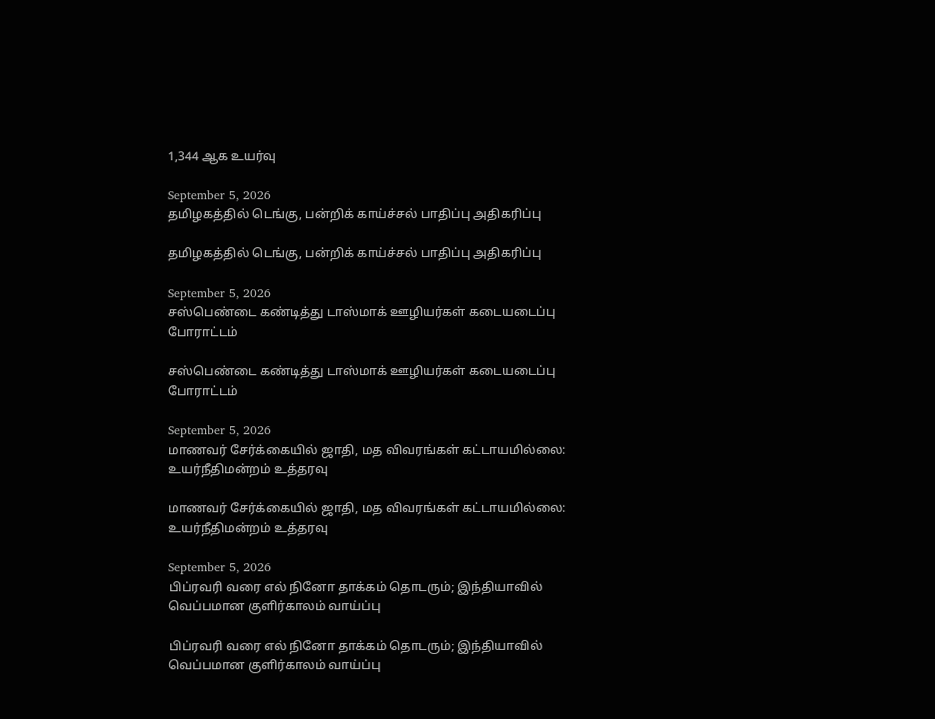1,344 ஆக உயர்வு

September 5, 2026
தமிழகத்தில் டெங்கு, பன்றிக் காய்ச்சல் பாதிப்பு அதிகரிப்பு

தமிழகத்தில் டெங்கு, பன்றிக் காய்ச்சல் பாதிப்பு அதிகரிப்பு

September 5, 2026
சஸ்பெண்டை கண்டித்து டாஸ்மாக் ஊழியர்கள் கடையடைப்பு போராட்டம்

சஸ்பெண்டை கண்டித்து டாஸ்மாக் ஊழியர்கள் கடையடைப்பு போராட்டம்

September 5, 2026
மாணவர் சேர்க்கையில் ஜாதி, மத விவரங்கள் கட்டாயமில்லை: உயர்நீதிமன்றம் உத்தரவு

மாணவர் சேர்க்கையில் ஜாதி, மத விவரங்கள் கட்டாயமில்லை: உயர்நீதிமன்றம் உத்தரவு

September 5, 2026
பிப்ரவரி வரை எல் நினோ தாக்கம் தொடரும்; இந்தியாவில் வெப்பமான குளிர்காலம் வாய்ப்பு

பிப்ரவரி வரை எல் நினோ தாக்கம் தொடரும்; இந்தியாவில் வெப்பமான குளிர்காலம் வாய்ப்பு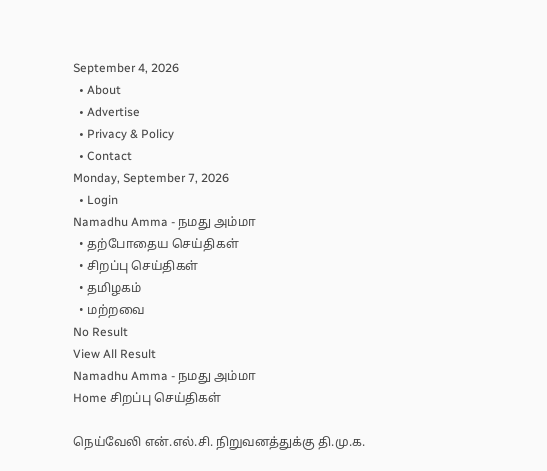September 4, 2026
  • About
  • Advertise
  • Privacy & Policy
  • Contact
Monday, September 7, 2026
  • Login
Namadhu Amma - நமது அம்மா
  • தற்போதைய செய்திகள்
  • சிறப்பு செய்திகள்
  • தமிழகம்
  • மற்றவை
No Result
View All Result
Namadhu Amma - நமது அம்மா
Home சிறப்பு செய்திகள்

நெய்வேலி என்.எல்.சி. நிறுவனத்துக்கு தி.மு.க.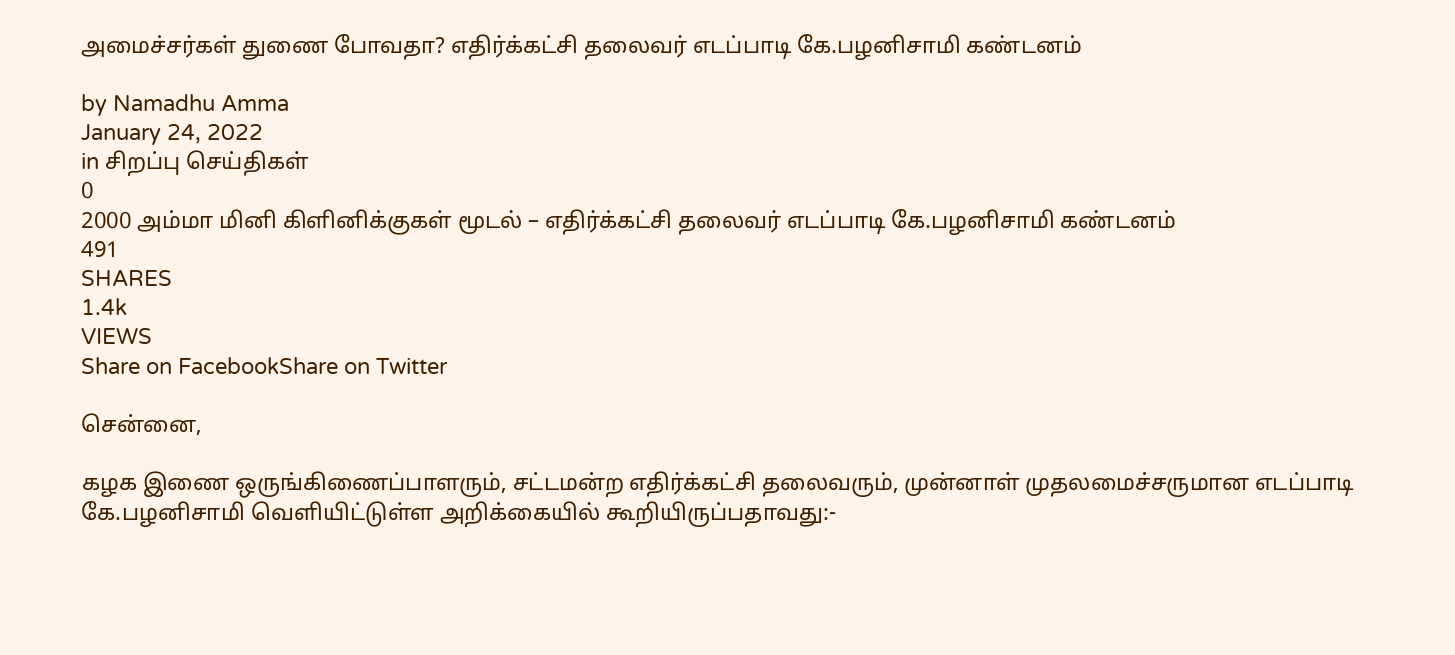அமைச்சர்கள் துணை போவதா? எதிர்க்கட்சி தலைவர் எடப்பாடி கே.பழனிசாமி கண்டனம்

by Namadhu Amma
January 24, 2022
in சிறப்பு செய்திகள்
0
2000 அம்மா மினி கிளினிக்குகள் மூடல் – எதிர்க்கட்சி தலைவர் எடப்பாடி கே.பழனிசாமி கண்டனம்
491
SHARES
1.4k
VIEWS
Share on FacebookShare on Twitter

சென்னை,

கழக இணை ஒருங்கிணைப்பாளரும், சட்டமன்ற எதிர்க்கட்சி தலைவரும், முன்னாள் முதலமைச்சருமான எடப்பாடி கே.பழனிசாமி வெளியிட்டுள்ள அறிக்கையில் கூறியிருப்பதாவது:-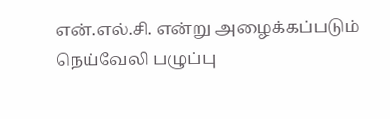என்.எல்.சி. என்று அழைக்கப்படும் நெய்வேலி பழுப்பு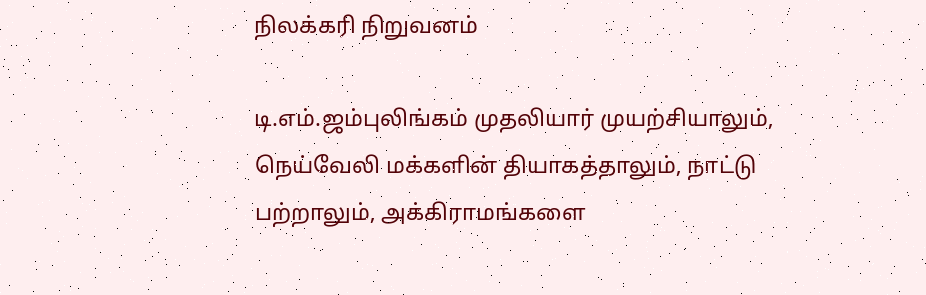நிலக்கரி நிறுவனம்

டி.எம்.ஜம்புலிங்கம் முதலியார் முயற்சியாலும், நெய்வேலி மக்களின் தியாகத்தாலும், நாட்டு பற்றாலும், அக்கிராமங்களை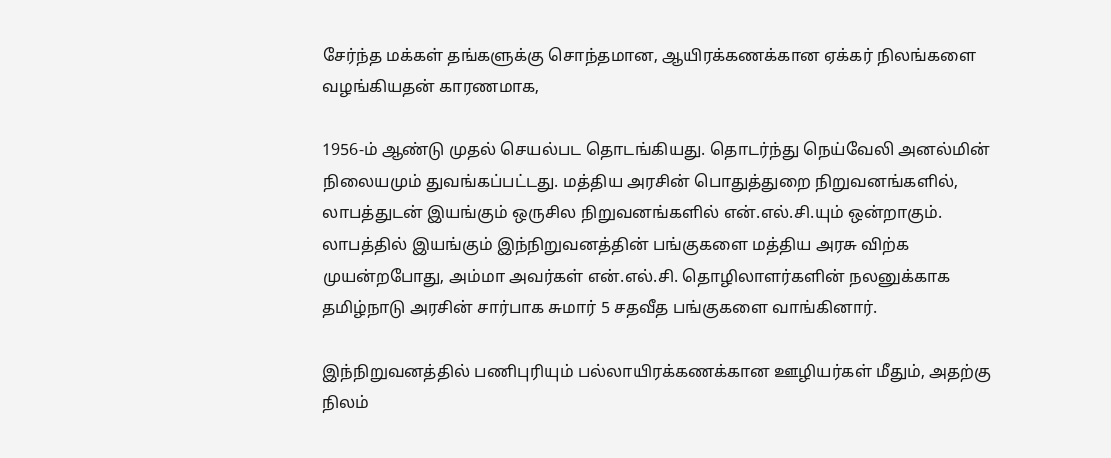சேர்ந்த மக்கள் தங்களுக்கு சொந்தமான, ஆயிரக்கணக்கான ஏக்கர் நிலங்களை வழங்கியதன் காரணமாக,

1956-ம் ஆண்டு முதல் செயல்பட தொடங்கியது. தொடர்ந்து நெய்வேலி அனல்மின் நிலையமும் துவங்கப்பட்டது. மத்திய அரசின் பொதுத்துறை நிறுவனங்களில், லாபத்துடன் இயங்கும் ஒருசில நிறுவனங்களில் என்.எல்.சி.யும் ஒன்றாகும். லாபத்தில் இயங்கும் இந்நிறுவனத்தின் பங்குகளை மத்திய அரசு விற்க முயன்றபோது, அம்மா அவர்கள் என்.எல்.சி. தொழிலாளர்களின் நலனுக்காக தமிழ்நாடு அரசின் சார்பாக சுமார் 5 சதவீத பங்குகளை வாங்கினார்.

இந்நிறுவனத்தில் பணிபுரியும் பல்லாயிரக்கணக்கான ஊழியர்கள் மீதும், அதற்கு நிலம்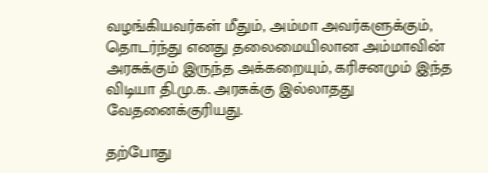வழங்கியவர்கள் மீதும், அம்மா அவர்களுக்கும், தொடர்ந்து எனது தலைமையிலான அம்மாவின் அரசுக்கும் இருந்த அக்கறையும், கரிசனமும் இந்த விடியா தி.மு.க. அரசுக்கு இல்லாதது வேதனைக்குரியது.

தற்போது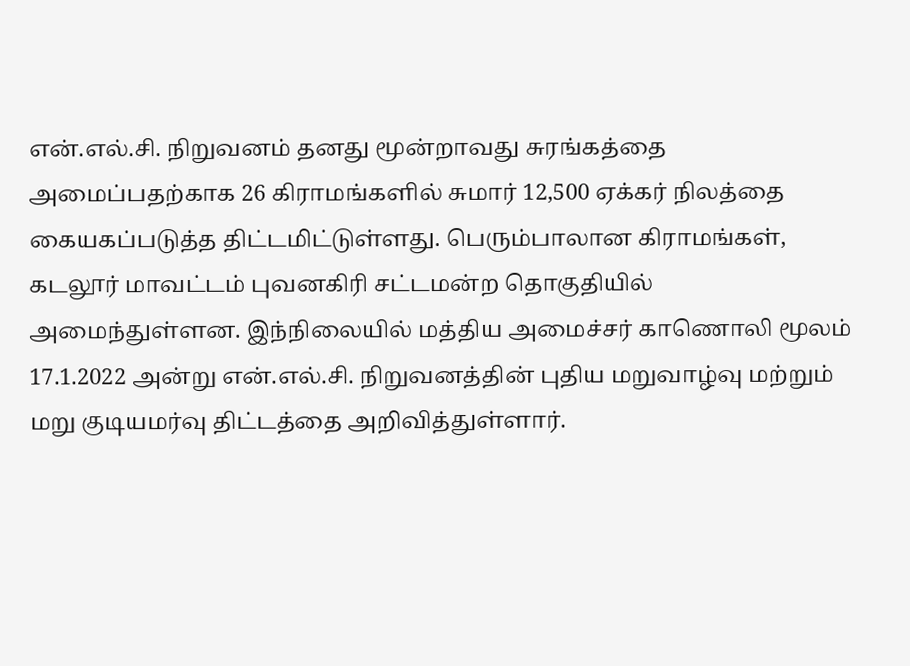என்.எல்.சி. நிறுவனம் தனது மூன்றாவது சுரங்கத்தை அமைப்பதற்காக 26 கிராமங்களில் சுமார் 12,500 ஏக்கர் நிலத்தை கையகப்படுத்த திட்டமிட்டுள்ளது. பெரும்பாலான கிராமங்கள், கடலூர் மாவட்டம் புவனகிரி சட்டமன்ற தொகுதியில் அமைந்துள்ளன. இந்நிலையில் மத்திய அமைச்சர் காணொலி மூலம் 17.1.2022 அன்று என்.எல்.சி. நிறுவனத்தின் புதிய மறுவாழ்வு மற்றும் மறு குடியமர்வு திட்டத்தை அறிவித்துள்ளார்.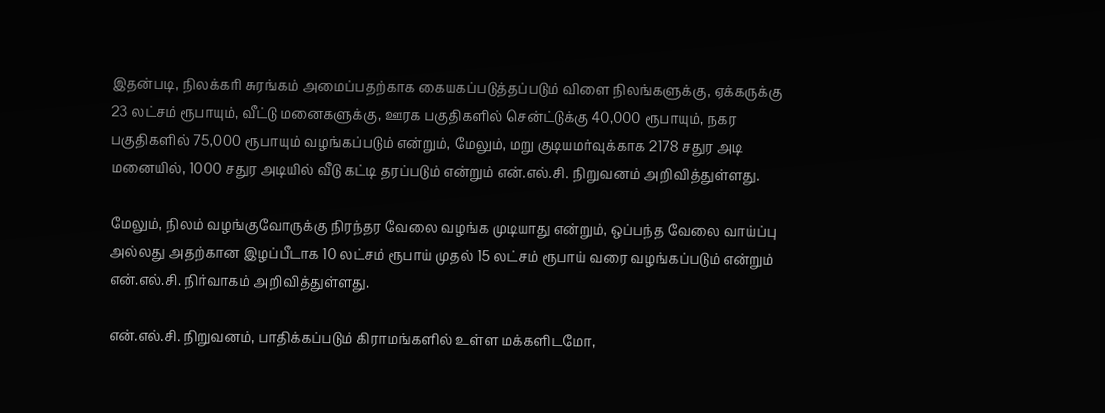இதன்படி, நிலக்கரி சுரங்கம் அமைப்பதற்காக கையகப்படுத்தப்படும் விளை நிலங்களுக்கு, ஏக்கருக்கு 23 லட்சம் ரூபாயும், வீட்டு மனைகளுக்கு, ஊரக பகுதிகளில் சென்ட்டுக்கு 40,000 ரூபாயும், நகர பகுதிகளில் 75,000 ரூபாயும் வழங்கப்படும் என்றும், மேலும், மறு குடியமர்வுக்காக 2178 சதுர அடி மனையில், 1000 சதுர அடியில் வீடு கட்டி தரப்படும் என்றும் என்.எல்.சி. நிறுவனம் அறிவித்துள்ளது.

மேலும், நிலம் வழங்குவோருக்கு நிரந்தர வேலை வழங்க முடியாது என்றும், ஒப்பந்த வேலை வாய்ப்பு அல்லது அதற்கான இழப்பீடாக 10 லட்சம் ரூபாய் முதல் 15 லட்சம் ரூபாய் வரை வழங்கப்படும் என்றும் என்.எல்.சி. நிர்வாகம் அறிவித்துள்ளது.

என்.எல்.சி. நிறுவனம், பாதிக்கப்படும் கிராமங்களில் உள்ள மக்களிடமோ,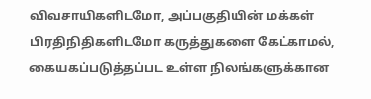விவசாயிகளிடமோ, அப்பகுதியின் மக்கள் பிரதிநிதிகளிடமோ கருத்துகளை கேட்காமல், கையகப்படுத்தப்பட உள்ள நிலங்களுக்கான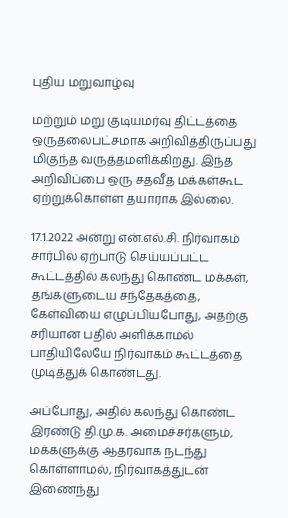புதிய மறுவாழ்வு

மற்றும் மறு குடியமர்வு திட்டத்தை ஒருதலைபட்சமாக அறிவித்திருப்பது மிகுந்த வருத்தமளிக்கிறது. இந்த அறிவிப்பை ஒரு சதவீத மக்கள்கூட ஏற்றுக்கொள்ள தயாராக இல்லை.

17.1.2022 அன்று என்.எல்.சி. நிர்வாகம் சார்பில் ஏற்பாடு செய்யப்பட்ட கூட்டத்தில் கலந்து கொண்ட மக்கள், தங்களுடைய சந்தேகத்தை, கேள்வியை எழுப்பியபோது, அதற்கு சரியான பதில் அளிக்காமல் பாதியிலேயே நிர்வாகம் கூட்டத்தை முடித்துக் கொண்டது.

அப்போது, அதில் கலந்து கொண்ட இரண்டு தி.மு.க. அமைச்சர்களும், மக்களுக்கு ஆதரவாக நடந்து கொள்ளாமல், நிர்வாகத்துடன் இணைந்து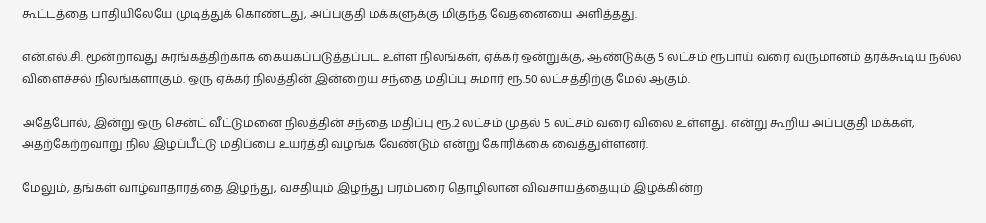கூட்டத்தை பாதியிலேயே முடித்துக் கொண்டது, அப்பகுதி மக்களுக்கு மிகுந்த வேதனையை அளித்தது.

என்.எல்.சி. மூன்றாவது சுரங்கத்திற்காக கையகப்படுத்தப்பட உள்ள நிலங்கள், ஏக்கர் ஒன்றுக்கு, ஆண்டுக்கு 5 லட்சம் ரூபாய் வரை வருமானம் தரக்கூடிய நல்ல விளைச்சல் நிலங்களாகும். ஒரு ஏக்கர் நிலத்தின் இன்றைய சந்தை மதிப்பு சுமார் ரூ.50 லட்சத்திற்கு மேல் ஆகும்.

அதேபோல், இன்று ஒரு சென்ட் வீட்டுமனை நிலத்தின் சந்தை மதிப்பு ரூ.2 லட்சம் முதல் 5 லட்சம் வரை விலை உள்ளது. என்று கூறிய அப்பகுதி மக்கள், அதற்கேற்றவாறு நில இழப்பீட்டு மதிப்பை உயர்த்தி வழங்க வேண்டும் என்று கோரிக்கை வைத்துள்ளனர்.

மேலும், தங்கள் வாழ்வாதாரத்தை இழந்து, வசதியும் இழந்து பரம்பரை தொழிலான விவசாயத்தையும் இழக்கின்ற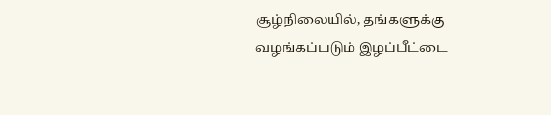சூழ்நிலையில், தங்களுக்கு வழங்கப்படும் இழப்பீட்டை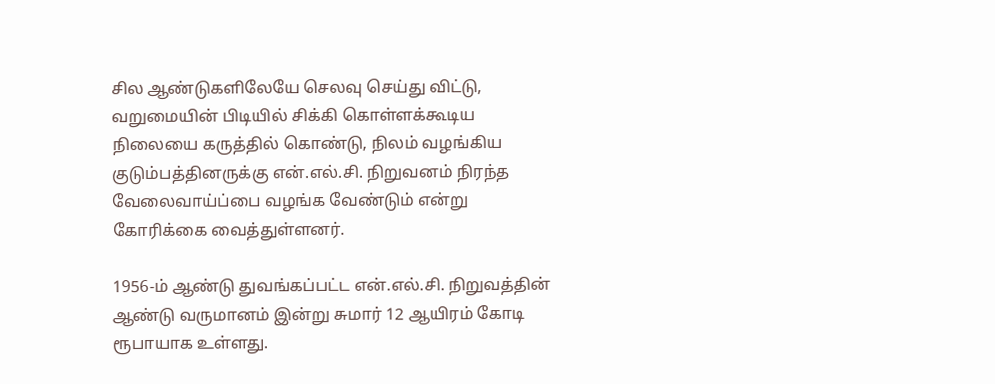சில ஆண்டுகளிலேயே செலவு செய்து விட்டு, வறுமையின் பிடியில் சிக்கி கொள்ளக்கூடிய நிலையை கருத்தில் கொண்டு, நிலம் வழங்கிய குடும்பத்தினருக்கு என்.எல்.சி. நிறுவனம் நிரந்த வேலைவாய்ப்பை வழங்க வேண்டும் என்று கோரிக்கை வைத்துள்ளனர்.

1956-ம் ஆண்டு துவங்கப்பட்ட என்.எல்.சி. நிறுவத்தின் ஆண்டு வருமானம் இன்று சுமார் 12 ஆயிரம் கோடி ரூபாயாக உள்ளது.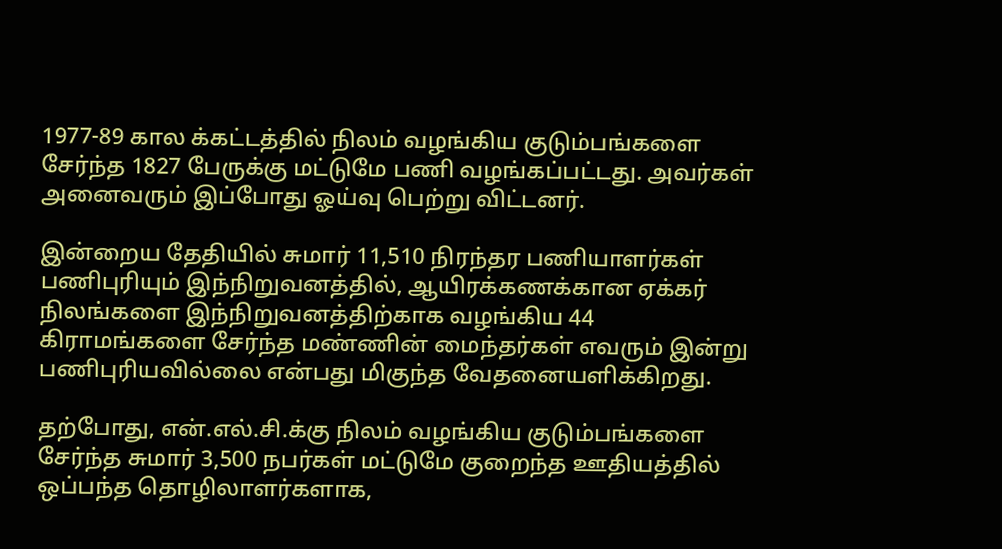1977-89 கால க்கட்டத்தில் நிலம் வழங்கிய குடும்பங்களை சேர்ந்த 1827 பேருக்கு மட்டுமே பணி வழங்கப்பட்டது. அவர்கள் அனைவரும் இப்போது ஓய்வு பெற்று விட்டனர்.

இன்றைய தேதியில் சுமார் 11,510 நிரந்தர பணியாளர்கள் பணிபுரியும் இந்நிறுவனத்தில், ஆயிரக்கணக்கான ஏக்கர் நிலங்களை இந்நிறுவனத்திற்காக வழங்கிய 44 கிராமங்களை சேர்ந்த மண்ணின் மைந்தர்கள் எவரும் இன்று பணிபுரியவில்லை என்பது மிகுந்த வேதனையளிக்கிறது.

தற்போது, என்.எல்.சி.க்கு நிலம் வழங்கிய குடும்பங்களை சேர்ந்த சுமார் 3,500 நபர்கள் மட்டுமே குறைந்த ஊதியத்தில் ஒப்பந்த தொழிலாளர்களாக,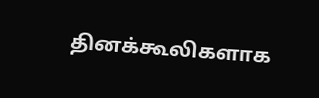தினக்கூலிகளாக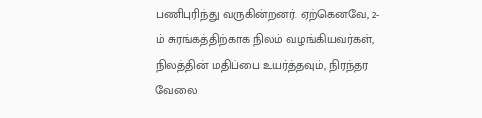பணிபுரிந்து வருகின்றனர். ஏற்கெனவே, 2-ம் சுரங்கத்திற்காக நிலம் வழங்கியவர்கள், நிலத்தின் மதிப்பை உயர்த்தவும், நிரந்தர வேலை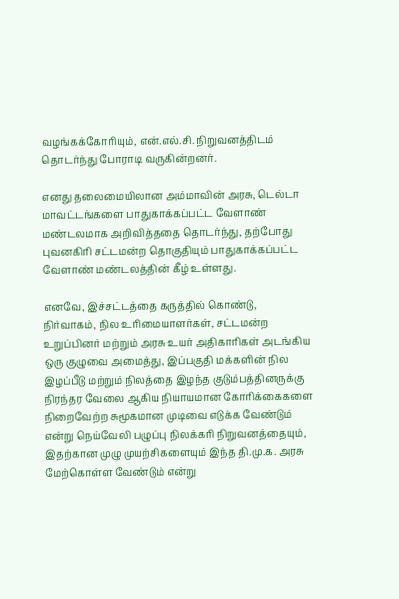வழங்கக்கோரியும், என்.எல்.சி. நிறுவனத்திடம் தொடர்ந்து போராடி வருகின்றனர்.

எனது தலைமையிலான அம்மாவின் அரசு, டெல்டா மாவட்டங்களை பாதுகாக்கப்பட்ட வேளாண் மண்டலமாக அறிவித்ததை தொடர்ந்து, தற்போது புவனகிரி சட்டமன்ற தொகுதியும் பாதுகாக்கப்பட்ட வேளாண் மண்டலத்தின் கீழ் உள்ளது.

எனவே, இச்சட்டத்தை கருத்தில் கொண்டு, நிர்வாகம், நில உரிமையாளர்கள், சட்டமன்ற உறுப்பினர் மற்றும் அரசு உயர் அதிகாரிகள் அடங்கிய ஒரு குழுவை அமைத்து, இப்பகுதி மக்களின் நில இழப்பீடு மற்றும் நிலத்தை இழந்த குடும்பத்தினருக்கு நிரந்தர வேலை ஆகிய நியாயமான கோரிக்கைகளை நிறைவேற்ற சுமூகமான முடிவை எடுக்க வேண்டும் என்று நெய்வேலி பழுப்பு நிலக்கரி நிறுவனத்தையும், இதற்கான முழு முயற்சிகளையும் இந்த தி.மு.க. அரசு மேற்கொள்ள வேண்டும் என்று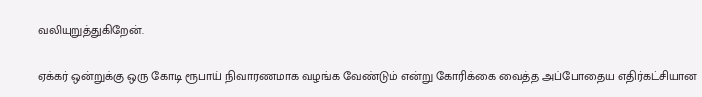வலியுறுத்துகிறேன்.

ஏக்கர் ஒன்றுக்கு ஒரு கோடி ரூபாய் நிவாரணமாக வழங்க வேண்டும் என்று கோரிக்கை வைத்த அப்போதைய எதிர்கட்சியான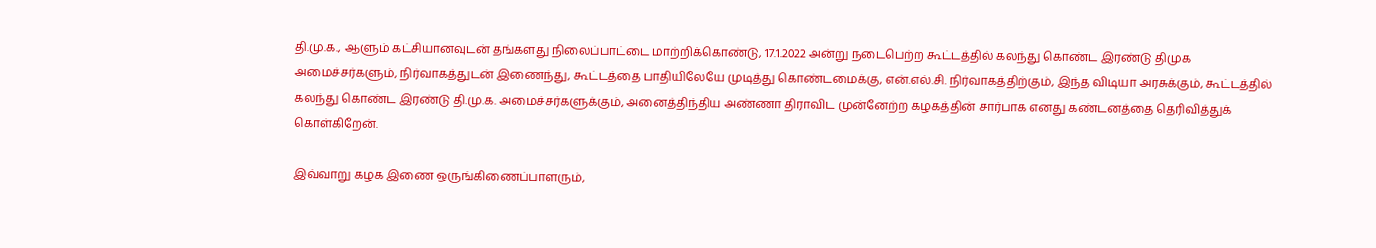தி.மு.க., ஆளும் கட்சியானவுடன் தங்களது நிலைப்பாட்டை மாற்றிக்கொண்டு, 17.1.2022 அன்று நடைபெற்ற கூட்டத்தில் கலந்து கொண்ட இரண்டு திமுக அமைச்சர்களும், நிர்வாகத்துடன் இணைந்து, கூட்டத்தை பாதியிலேயே முடித்து கொண்டமைக்கு, என்.எல்.சி. நிர்வாகத்திற்கும், இந்த விடியா அரசுக்கும், கூட்டத்தில் கலந்து கொண்ட இரண்டு தி.மு.க. அமைச்சர்களுக்கும், அனைத்திந்திய அண்ணா திராவிட முன்னேற்ற கழகத்தின் சார்பாக எனது கண்டனத்தை தெரிவித்துக் கொள்கிறேன்.

இவ்வாறு கழக இணை ஒருங்கிணைப்பாளரும்,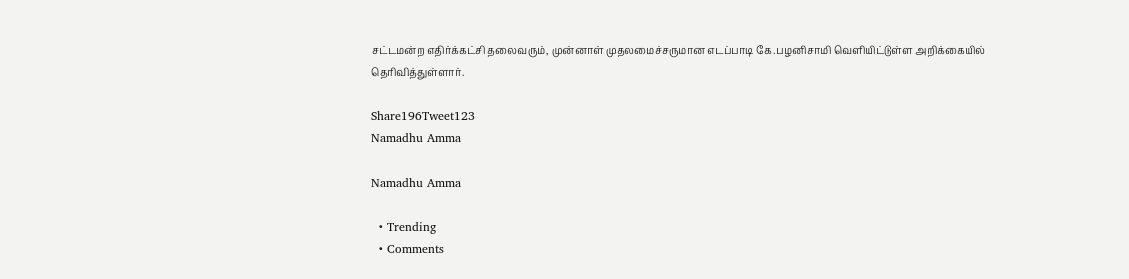சட்டமன்ற எதிர்க்கட்சி தலைவரும், முன்னாள் முதலமைச்சருமான எடப்பாடி கே.பழனிசாமி வெளியிட்டுள்ள அறிக்கையில் தெரிவித்துள்ளார்.

Share196Tweet123
Namadhu Amma

Namadhu Amma

  • Trending
  • Comments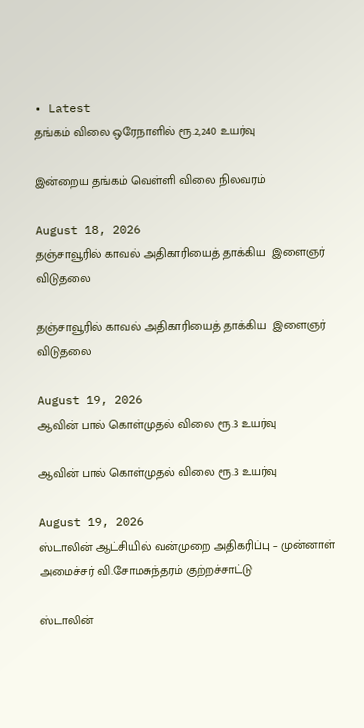• Latest
தங்கம் விலை ஒரேநாளில் ரூ.2,240 உயர்வு

இன்றைய தங்கம் வெள்ளி விலை நிலவரம்

August 18, 2026
தஞ்சாவூரில் காவல் அதிகாரியைத் தாக்கிய  இளைஞர் விடுதலை

தஞ்சாவூரில் காவல் அதிகாரியைத் தாக்கிய  இளைஞர் விடுதலை

August 19, 2026
ஆவின் பால் கொள்முதல் விலை ரூ.3 உயர்வு

ஆவின் பால் கொள்முதல் விலை ரூ.3 உயர்வு

August 19, 2026
ஸ்டாலின் ஆட்சியில் வன்முறை அதிகரிப்பு – முன்னாள் அமைச்சர் வி.சோமசுந்தரம் குற்றச்சாட்டு

ஸ்டாலின்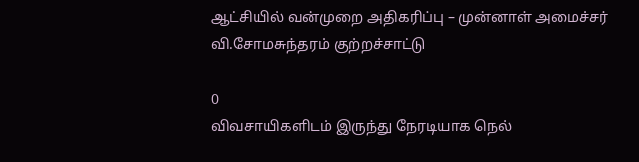ஆட்சியில் வன்முறை அதிகரிப்பு – முன்னாள் அமைச்சர் வி.சோமசுந்தரம் குற்றச்சாட்டு

0
விவசாயிகளிடம் இருந்து நேரடியாக நெல்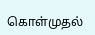கொள்முதல்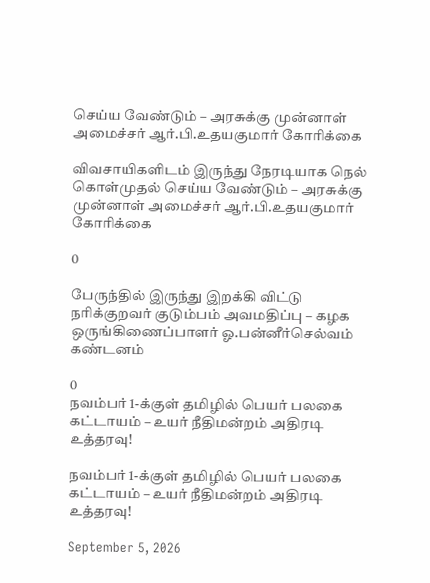செய்ய வேண்டும் – அரசுக்கு முன்னாள் அமைச்சர் ஆர்.பி.உதயகுமார் கோரிக்கை

விவசாயிகளிடம் இருந்து நேரடியாக நெல் கொள்முதல் செய்ய வேண்டும் – அரசுக்கு முன்னாள் அமைச்சர் ஆர்.பி.உதயகுமார் கோரிக்கை

0

பேருந்தில் இருந்து இறக்கி விட்டு நரிக்குறவர் குடும்பம் அவமதிப்பு – கழக ஒருங்கிணைப்பாளர் ஓ.பன்னீர்செல்வம் கண்டனம்

0
நவம்பர் 1-க்குள் தமிழில் பெயர் பலகை கட்டாயம் – உயர் நீதிமன்றம் அதிரடி உத்தரவு!

நவம்பர் 1-க்குள் தமிழில் பெயர் பலகை கட்டாயம் – உயர் நீதிமன்றம் அதிரடி உத்தரவு!

September 5, 2026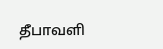தீபாவளி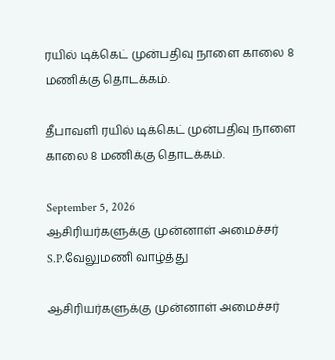ரயில் டிக்கெட் முன்பதிவு நாளை காலை 8 மணிக்கு தொடக்கம்.

தீபாவளி ரயில் டிக்கெட் முன்பதிவு நாளை காலை 8 மணிக்கு தொடக்கம்.

September 5, 2026
ஆசிரியர்களுக்கு முன்னாள் அமைச்சர் S.P.வேலுமணி வாழ்த்து

ஆசிரியர்களுக்கு முன்னாள் அமைச்சர்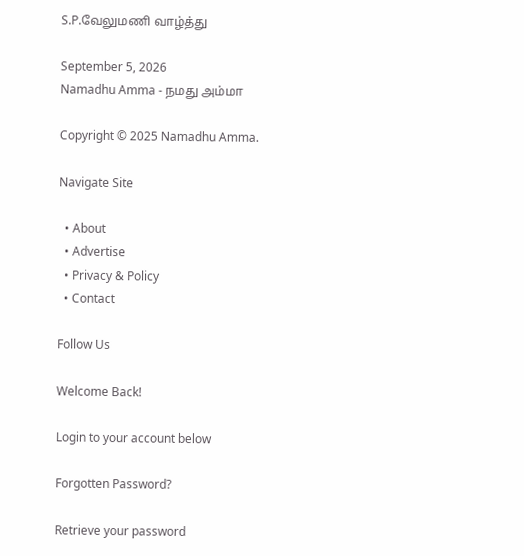S.P.வேலுமணி வாழ்த்து

September 5, 2026
Namadhu Amma - நமது அம்மா

Copyright © 2025 Namadhu Amma.

Navigate Site

  • About
  • Advertise
  • Privacy & Policy
  • Contact

Follow Us

Welcome Back!

Login to your account below

Forgotten Password?

Retrieve your password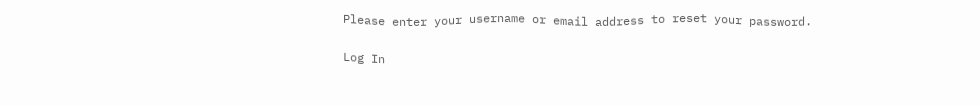Please enter your username or email address to reset your password.

Log In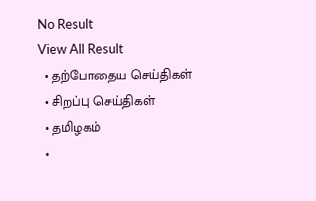No Result
View All Result
  • தற்போதைய செய்திகள்
  • சிறப்பு செய்திகள்
  • தமிழகம்
  •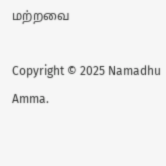மற்றவை

Copyright © 2025 Namadhu Amma.